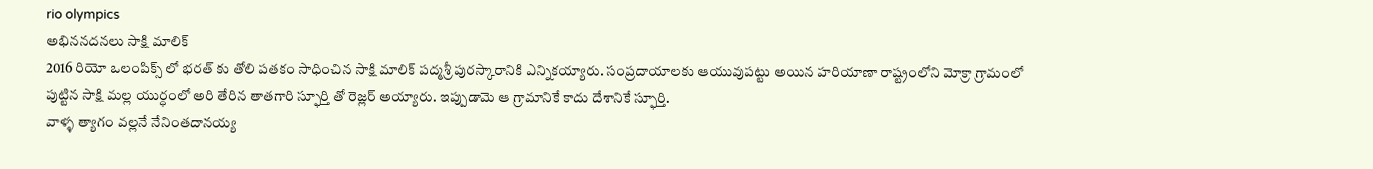rio olympics
అభిననదనలు సాక్షి మాలిక్
2016 రియో ఒలంపిక్స్ లో భరత్ కు తోలి పతకం సాధించిన సాక్షి మాలిక్ పద్మశ్రీ పురస్కారానికి ఎన్నికయ్యారు. సంప్రదాయాలకు ఆయువుపట్టు అయిన హరియాణా రాష్ట్రంలోని మోక్రా గ్రామంలో పుట్టిన సాక్షి మల్ల యుర్ధంలో అరి తేరిన తాతగారి స్ఫూర్తి తో రెజ్లర్ అయ్యారు. ఇప్పుడామె ఆ గ్రామానికే కాదు దేశానికే స్ఫూర్తి.
వాళ్ళ త్యాగం వల్లనే నేనింతదానయ్య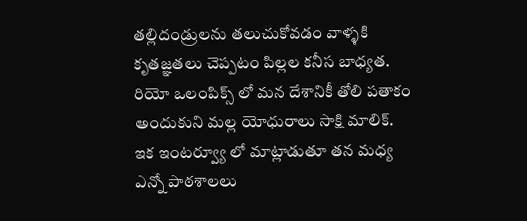తల్లిదండ్రులను తలుచుకోవడం వాళ్ళకి కృతజ్ఞతలు చెప్పటం పిల్లల కనీస బాధ్యత. రియో ఒలంపిక్స్ లో మన దేశానికీ తోలి పతాకం అందుకుని మల్ల యోధురాలు సాక్షి మాలిక్. ఇక ఇంటర్వ్యూ లో మాట్లాడుతూ తన మధ్య ఎన్నో పాఠశాలలు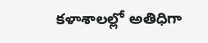కళాశాలల్లో అతిధిగా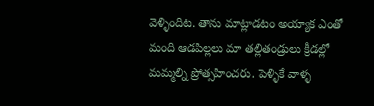వెళ్ళిందిట. తాను మాట్లాడటం అయ్యాక ఎంతో మంది ఆడపిల్లలు మా తల్లితండ్రులు క్రీడల్లో మమ్మల్ని ప్రోత్సహించరు. పెళ్ళికే వాళ్ళ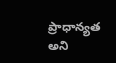ప్రాధాన్యత అని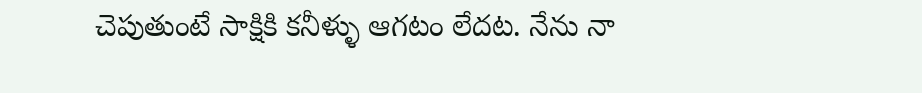చెపుతుంటే సాక్షికి కనీళ్ళు ఆగటం లేదట. నేను నా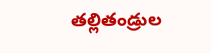తల్లితండ్రుల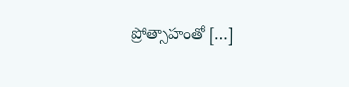ప్రోత్సాహంతో […]